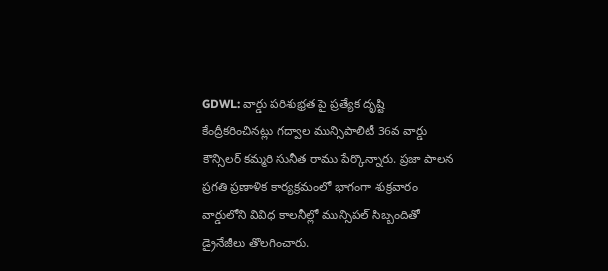GDWL: వార్డు పరిశుభ్రత పై ప్రత్యేక దృష్టి కేంద్రీకరించినట్లు గద్వాల మున్సిపాలిటీ 36వ వార్డు కౌన్సిలర్ కమ్మరి సునీత రాము పేర్కొన్నారు. ప్రజా పాలన ప్రగతి ప్రణాళిక కార్యక్రమంలో భాగంగా శుక్రవారం వార్డులోని వివిధ కాలనీల్లో మున్సిపల్ సిబ్బందితో డ్రైనేజీలు తొలగించారు.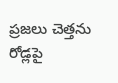ప్రజలు చెత్తను రోడ్లపై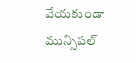వేయకుండా మున్సిపల్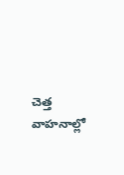చెత్త వాహనాల్లో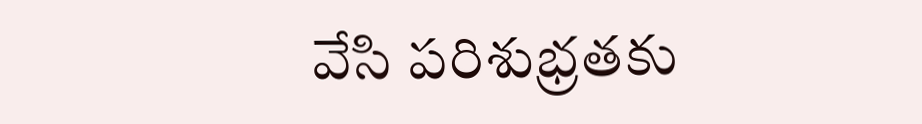వేసి పరిశుభ్రతకు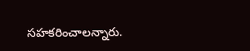సహకరించాలన్నారు.